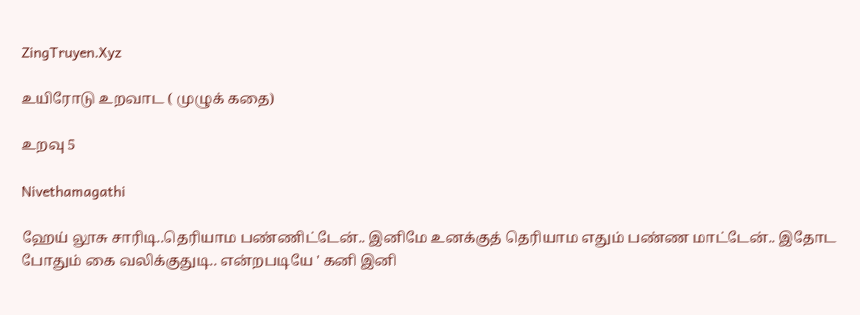ZingTruyen.Xyz

உயிரோடு உறவாட ( முழுக் கதை)

உறவு 5

Nivethamagathi

ஹேய் லூசு சாரிடி..தெரியாம பண்ணிட்டேன்.. இனிமே உனக்குத் தெரியாம எதும் பண்ண மாட்டேன்.. இதோட போதும் கை வலிக்குதுடி.. என்றபடியே ' கனி இனி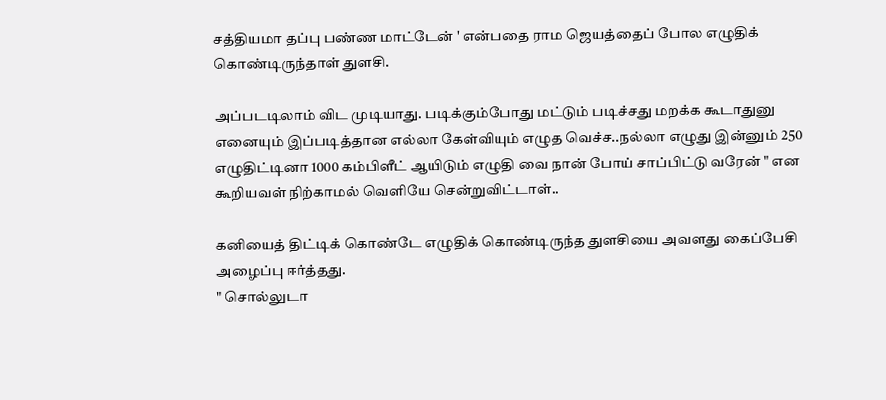சத்தியமா தப்பு பண்ண மாட்டேன் ' என்பதை ராம ஜெயத்தைப் போல எழுதிக் கொண்டிருந்தாள் துளசி.

அப்படடிலாம் விட முடியாது. படிக்கும்போது மட்டும் படிச்சது மறக்க கூடாதுனு எனையும் இப்படித்தான எல்லா கேள்வியும் எழுத வெச்ச..நல்லா எழுது இன்னும் 250 எழுதிட்டினா 1000 கம்பிளீட் ஆயிடும் எழுதி வை நான் போய் சாப்பிட்டு வரேன் " என கூறியவள் நிற்காமல் வெளியே சென்றுவிட்டாள்..

கனியைத் திட்டிக் கொண்டே எழுதிக் கொண்டிருந்த துளசியை அவளது கைப்பேசி அழைப்பு ஈர்த்தது.
" சொல்லுடா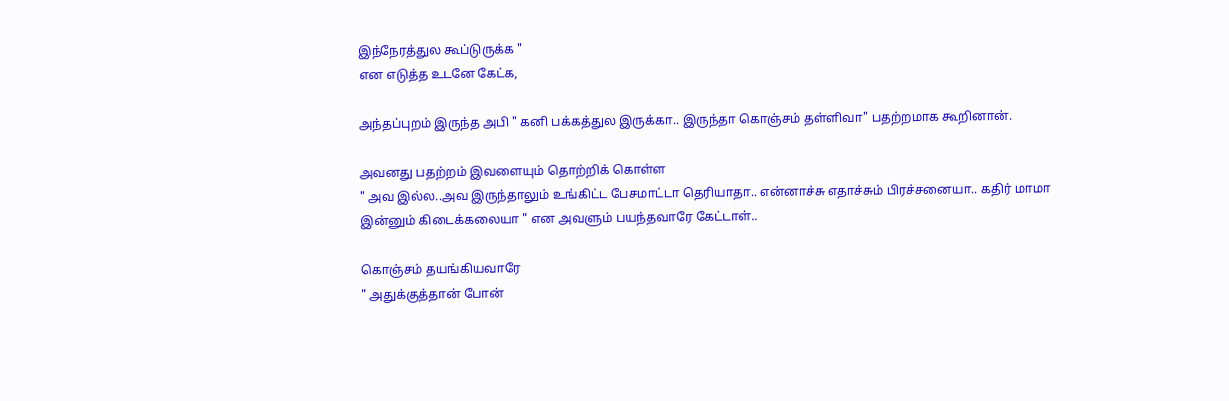இந்நேரத்துல கூப்டுருக்க "
என எடுத்த உடனே கேட்க,

அந்தப்புறம் இருந்த அபி " கனி பக்கத்துல இருக்கா.. இருந்தா கொஞ்சம் தள்ளிவா" பதற்றமாக கூறினான்.

அவனது பதற்றம் இவளையும் தொற்றிக் கொள்ள
" அவ இல்ல..அவ இருந்தாலும் உங்கிட்ட பேசமாட்டா தெரியாதா.. என்னாச்சு எதாச்சும் பிரச்சனையா.. கதிர் மாமா இன்னும் கிடைக்கலையா " என அவளும் பயந்தவாரே கேட்டாள்..

கொஞ்சம் தயங்கியவாரே
" அதுக்குத்தான் போன்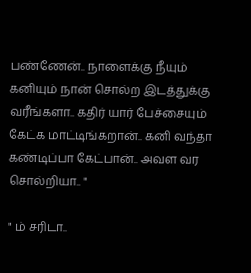பண்ணேன்.. நாளைக்கு நீயும் கனியும் நான் சொல்ற இடத்துக்கு வரீங்களா.. கதிர் யார் பேச்சையும் கேட்க மாட்டிங்கறான்.. கனி வந்தா கண்டிப்பா கேட்பான்.. அவள வர சொல்றியா.. "

" ம் சரிடா..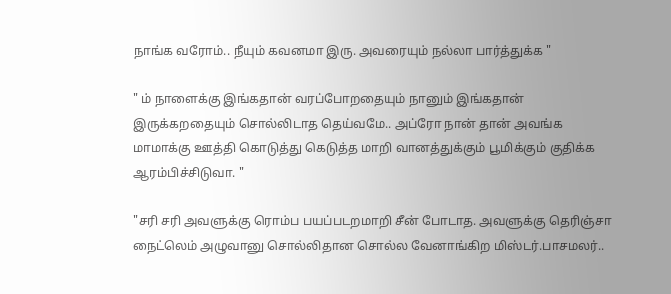நாங்க வரோம்.. நீயும் கவனமா இரு. அவரையும் நல்லா பார்த்துக்க "

" ம் நாளைக்கு இங்கதான் வரப்போறதையும் நானும் இங்கதான் இருக்கறதையும் சொல்லிடாத தெய்வமே.. அப்ரோ நான் தான் அவங்க மாமாக்கு ஊத்தி கொடுத்து கெடுத்த மாறி வானத்துக்கும் பூமிக்கும் குதிக்க ஆரம்பிச்சிடுவா. "

"சரி சரி அவளுக்கு ரொம்ப பயப்படறமாறி சீன் போடாத. அவளுக்கு தெரிஞ்சா நைட்லெம் அழுவானு சொல்லிதான சொல்ல வேனாங்கிற மிஸ்டர்.பாசமலர்..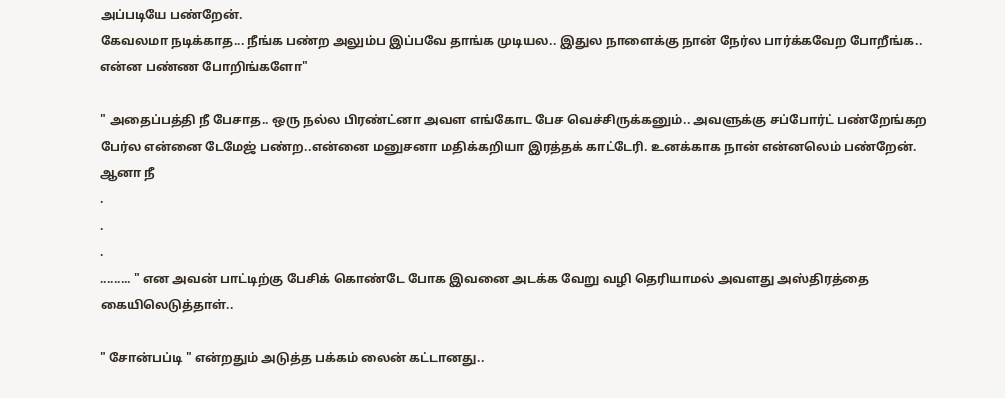அப்படியே பண்றேன்.
கேவலமா நடிக்காத... நீங்க பண்ற அலும்ப இப்பவே தாங்க முடியல.. இதுல நாளைக்கு நான் நேர்ல பார்க்கவேற போறீங்க.. என்ன பண்ண போறிங்களோ"

" அதைப்பத்தி நீ பேசாத.. ஒரு நல்ல பிரண்ட்னா அவள எங்கோட பேச வெச்சிருக்கனும்.. அவளுக்கு சப்போர்ட் பண்றேங்கற பேர்ல என்னை டேமேஜ் பண்ற..என்னை மனுசனா மதிக்கறியா இரத்தக் காட்டேரி. உனக்காக நான் என்னலெம் பண்றேன். ஆனா நீ
.
.
.
......... " என அவன் பாட்டிற்கு பேசிக் கொண்டே போக இவனை அடக்க வேறு வழி தெரியாமல் அவளது அஸ்திரத்தை கையிலெடுத்தாள்..

" சோன்பப்டி " என்றதும் அடுத்த பக்கம் லைன் கட்டானது..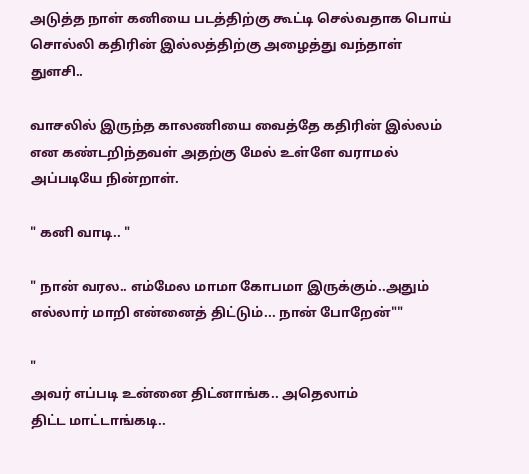அடுத்த நாள் கனியை படத்திற்கு கூட்டி செல்வதாக பொய் சொல்லி கதிரின் இல்லத்திற்கு அழைத்து வந்தாள் துளசி..

வாசலில் இருந்த காலணியை வைத்தே கதிரின் இல்லம் என கண்டறிந்தவள் அதற்கு மேல் உள்ளே வராமல் அப்படியே நின்றாள்.

" கனி வாடி.. "

" நான் வரல.. எம்மேல மாமா கோபமா இருக்கும்..அதும் எல்லார் மாறி என்னைத் திட்டும்... நான் போறேன்""

"
அவர் எப்படி உன்னை திட்னாங்க.. அதெலாம்
திட்ட மாட்டாங்கடி..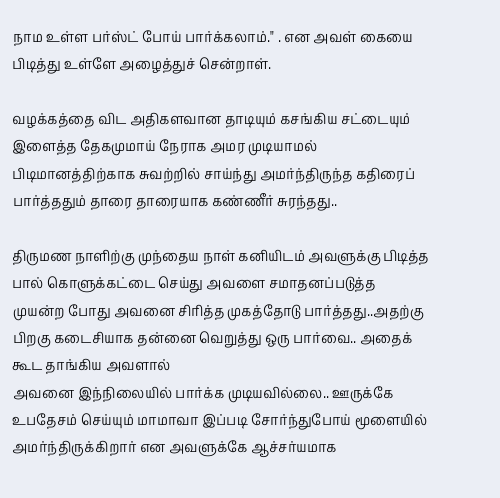நாம உள்ள பர்ஸ்ட் போய் பார்க்கலாம்." . என அவள் கையை பிடித்து உள்ளே அழைத்துச் சென்றாள்.

வழக்கத்தை விட அதிகளவான தாடியும் கசங்கிய சட்டையும் இளைத்த தேகமுமாய் நேராக அமர முடியாமல் பிடிமானத்திற்காக சுவற்றில் சாய்ந்து அமர்ந்திருந்த கதிரைப் பார்த்ததும் தாரை தாரையாக கண்ணீர் சுரந்தது..

திருமண நாளிற்கு முந்தைய நாள் கனியிடம் அவளுக்கு பிடித்த பால் கொளுக்கட்டை செய்து அவளை சமாதனப்படுத்த முயன்ற போது அவனை சிரித்த முகத்தோடு பார்த்தது..அதற்கு பிறகு கடைசியாக தன்னை வெறுத்து ஒரு பார்வை.. அதைக் கூட தாங்கிய அவளால்
அவனை இந்நிலையில் பார்க்க முடியவில்லை.. ஊருக்கே உபதேசம் செய்யும் மாமாவா இப்படி சோர்ந்துபோய் மூளையில் அமர்ந்திருக்கிறார் என அவளுக்கே ஆச்சர்யமாக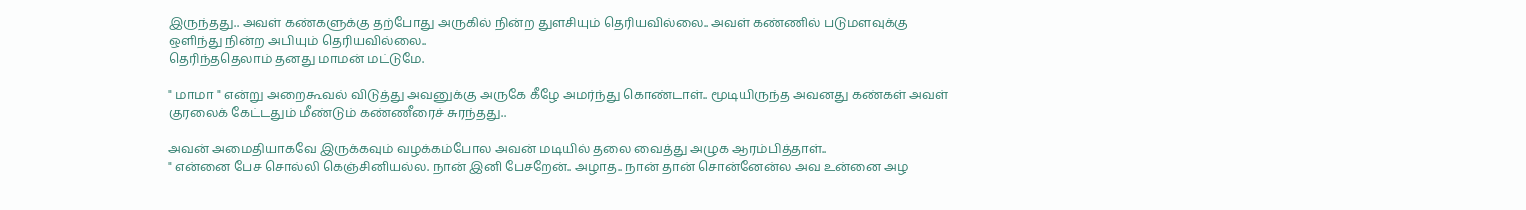இருந்தது.. அவள் கண்களுக்கு தற்போது அருகில் நின்ற துளசியும் தெரியவில்லை.. அவள் கண்ணில் படுமளவுக்கு ஒளிந்து நின்ற அபியும் தெரியவில்லை..
தெரிந்ததெலாம் தனது மாமன் மட்டுமே.

" மாமா " என்று அறைகூவல் விடுத்து அவனுக்கு அருகே கீழே அமர்ந்து கொண்டாள்.. மூடியிருந்த அவனது கண்கள் அவள் குரலைக் கேட்டதும் மீண்டும் கண்ணீரைச் சுரந்தது..

அவன் அமைதியாகவே இருக்கவும் வழக்கம்போல அவன் மடியில் தலை வைத்து அழுக ஆரம்பித்தாள்..
" என்னை பேச சொல்லி கெஞ்சினியல்ல. நான் இனி பேசறேன்.. அழாத.. நான் தான் சொன்னேன்ல அவ உன்னை அழ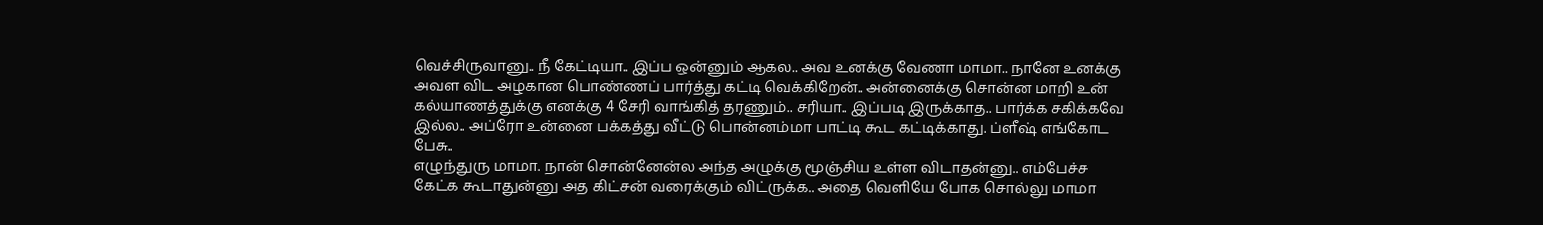வெச்சிருவானு.. நீ கேட்டியா.. இப்ப ஒன்னும் ஆகல.. அவ உனக்கு வேணா மாமா.. நானே உனக்கு அவள விட அழகான பொண்ணப் பார்த்து கட்டி வெக்கிறேன்.. அன்னைக்கு சொன்ன மாறி உன் கல்யாணத்துக்கு எனக்கு 4 சேரி வாங்கித் தரணும்.. சரியா.. இப்படி இருக்காத.. பார்க்க சகிக்கவே இல்ல.. அப்ரோ உன்னை பக்கத்து வீட்டு பொன்னம்மா பாட்டி கூட கட்டிக்காது. ப்ளீஷ் எங்கோட பேசு..
எழுந்துரு மாமா. நான் சொன்னேன்ல அந்த அழுக்கு மூஞ்சிய உள்ள விடாதன்னு.. எம்பேச்ச கேட்க கூடாதுன்னு அத கிட்சன் வரைக்கும் விட்ருக்க.. அதை வெளியே போக சொல்லு மாமா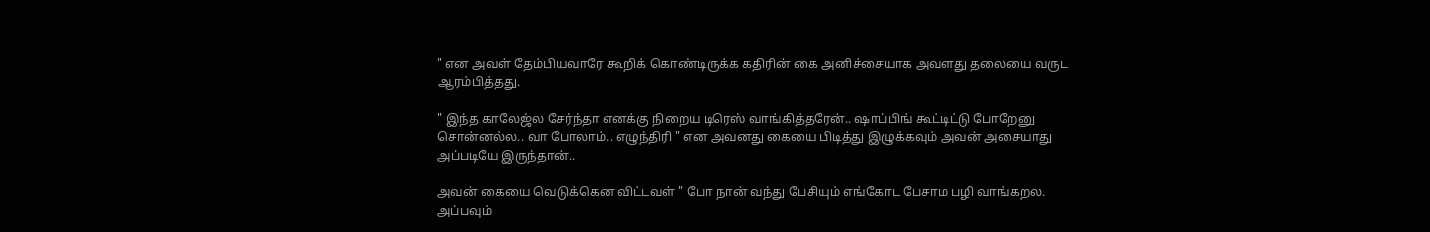" என அவள் தேம்பியவாரே கூறிக் கொண்டிருக்க கதிரின் கை அனிச்சையாக அவளது தலையை வருட ஆரம்பித்தது.

" இந்த காலேஜ்ல சேர்ந்தா எனக்கு நிறைய டிரெஸ் வாங்கித்தரேன்.. ஷாப்பிங் கூட்டிட்டு போறேனு சொன்னல்ல.. வா போலாம்.. எழுந்திரி " என அவனது கையை பிடித்து இழுக்கவும் அவன் அசையாது அப்படியே இருந்தான்..

அவன் கையை வெடுக்கென விட்டவள் " போ நான் வந்து பேசியும் எங்கோட பேசாம பழி வாங்கறல. அப்பவும்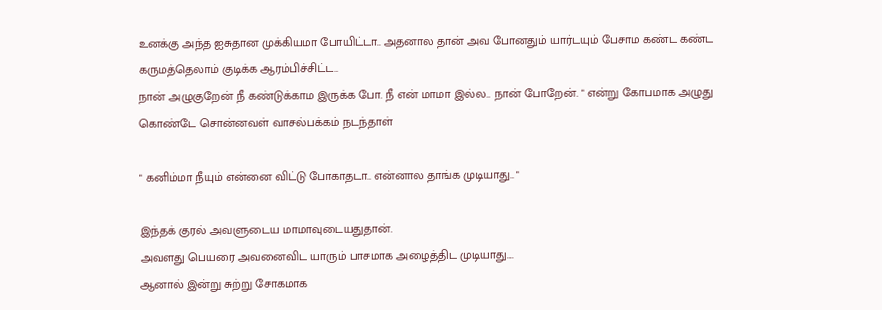உனக்கு அந்த ஐசுதான முக்கியமா போயிட்டா.. அதனால தான் அவ போனதும் யார்டயும் பேசாம கண்ட கண்ட கருமத்தெலாம் குடிக்க ஆரம்பிச்சிட்ட..
நான் அழுகுறேன் நீ கண்டுக்காம இருக்க போ. நீ என் மாமா இல்ல.. நான் போறேன். " என்று கோபமாக அழுது கொண்டே சொன்னவள் வாசல்பக்கம் நடந்தாள்

" கனிம்மா நீயும் என்னை விட்டு போகாதடா.. என்னால தாங்க முடியாது.. "

இந்தக் குரல் அவளுடைய மாமாவுடையதுதான்.
அவளது பெயரை அவனைவிட யாரும் பாசமாக அழைத்திட முடியாது....
ஆனால் இன்று சுற்று சோகமாக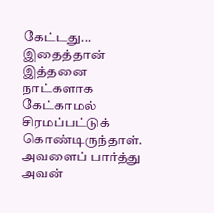கேட்டது... இதைத்தான் இத்தனை நாட்களாக கேட்காமல் சிரமப்பட்டுக் கொண்டிருந்தாள்.
அவளைப் பார்த்து அவன்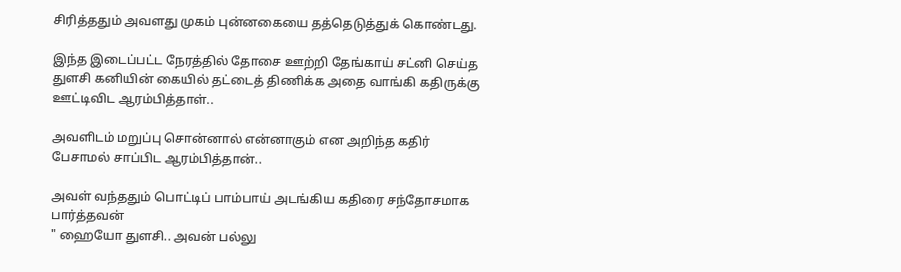சிரித்ததும் அவளது முகம் புன்னகையை தத்தெடுத்துக் கொண்டது.

இந்த இடைப்பட்ட நேரத்தில் தோசை ஊற்றி தேங்காய் சட்னி செய்த துளசி கனியின் கையில் தட்டைத் திணிக்க அதை வாங்கி கதிருக்கு ஊட்டிவிட ஆரம்பித்தாள்..

அவளிடம் மறுப்பு சொன்னால் என்னாகும் என அறிந்த கதிர் பேசாமல் சாப்பிட ஆரம்பித்தான்..

அவள் வந்ததும் பொட்டிப் பாம்பாய் அடங்கிய கதிரை சந்தோசமாக பார்த்தவன்
" ஹையோ துளசி.. அவன் பல்லு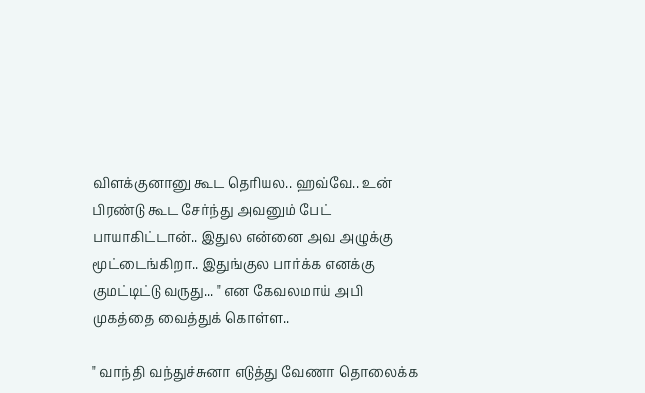விளக்குனானு கூட தெரியல.. ஹவ்வே.. உன் பிரண்டு கூட சேர்ந்து அவனும் பேட் பாயாகிட்டான்.. இதுல என்னை அவ அழுக்கு மூட்டைங்கிறா.. இதுங்குல பார்க்க எனக்கு குமட்டிட்டு வருது... " என கேவலமாய் அபி முகத்தை வைத்துக் கொள்ள..

" வாந்தி வந்துச்சுனா எடுத்து வேணா தொலைக்க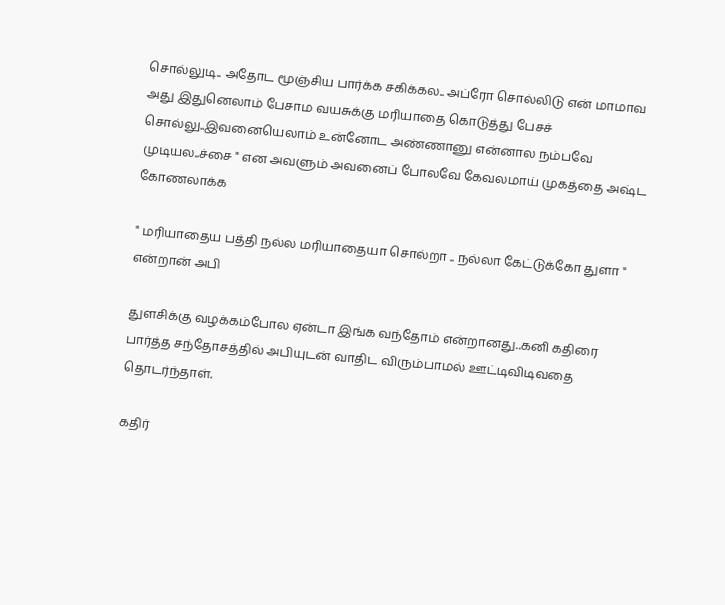சொல்லுடி.. அதோட மூஞ்சிய பார்க்க சகிக்கல.. அப்ரோ சொல்லிடு என் மாமாவ அது இதுனெலாம் பேசாம வயசுக்கு மரியாதை கொடுத்து பேசச் சொல்லு..இவனையெலாம் உன்னோட அண்ணானு என்னால நம்பவே முடியல..ச்சை " என அவளும் அவனைப் போலவே கேவலமாய் முகத்தை அஷ்ட கோணலாக்க

" மரியாதைய பத்தி நல்ல மரியாதையா சொல்றா .. நல்லா கேட்டுக்கோ துளா " என்றான் அபி

துளசிக்கு வழக்கம்போல ஏன்டா இங்க வந்தோம் என்றானது..கனி கதிரை பார்த்த சந்தோசத்தில் அபியுடன் வாதிட விரும்பாமல் ஊட்டிவிடிவதை தொடர்ந்தாள்.

கதிர்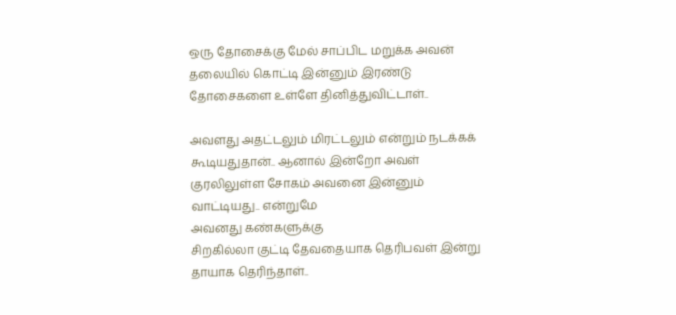ஒரு தோசைக்கு மேல் சாப்பிட மறுக்க அவன் தலையில் கொட்டி இன்னும் இரண்டு தோசைகளை உள்ளே தினித்துவிட்டாள்..

அவளது அதட்டலும் மிரட்டலும் என்றும் நடக்கக் கூடியதுதான்.. ஆனால் இன்றோ அவள் குரலிலுள்ள சோகம் அவனை இன்னும் வாட்டியது.. என்றுமே
அவனது கண்களுக்கு
சிறகில்லா குட்டி தேவதையாக தெரிபவள் இன்று
தாயாக தெரிந்தாள்..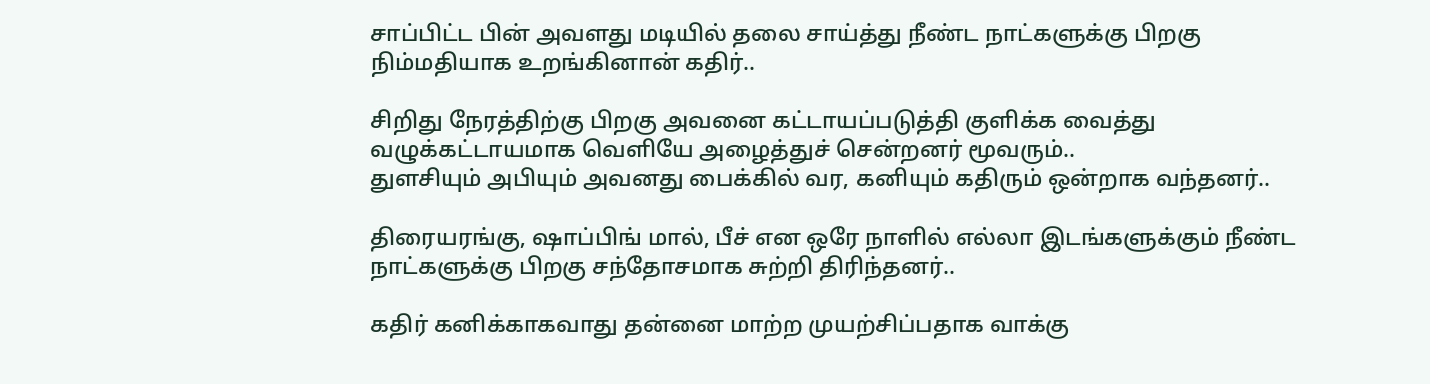சாப்பிட்ட பின் அவளது மடியில் தலை சாய்த்து நீண்ட நாட்களுக்கு பிறகு நிம்மதியாக உறங்கினான் கதிர்..

சிறிது நேரத்திற்கு பிறகு அவனை கட்டாயப்படுத்தி குளிக்க வைத்து வழுக்கட்டாயமாக வெளியே அழைத்துச் சென்றனர் மூவரும்..
துளசியும் அபியும் அவனது பைக்கில் வர, கனியும் கதிரும் ஒன்றாக வந்தனர்..

திரையரங்கு, ஷாப்பிங் மால், பீச் என ஒரே நாளில் எல்லா இடங்களுக்கும் நீண்ட நாட்களுக்கு பிறகு சந்தோசமாக சுற்றி திரிந்தனர்..

கதிர் கனிக்காகவாது தன்னை மாற்ற முயற்சிப்பதாக வாக்கு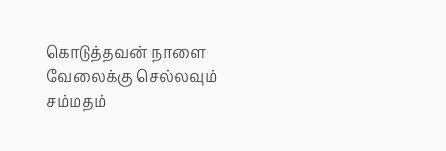கொடுத்தவன் நாளை வேலைக்கு செல்லவும் சம்மதம்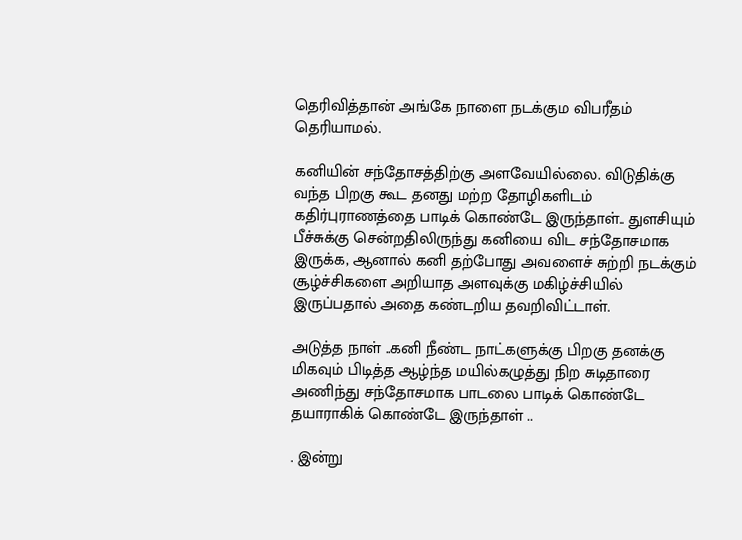தெரிவித்தான் அங்கே நாளை நடக்கும விபரீதம் தெரியாமல்.

கனியின் சந்தோசத்திற்கு அளவேயில்லை. விடுதிக்கு வந்த பிறகு கூட தனது மற்ற தோழிகளிடம் கதிர்புராணத்தை பாடிக் கொண்டே இருந்தாள்.. துளசியும்
பீச்சுக்கு சென்றதிலிருந்து கனியை விட சந்தோசமாக இருக்க, ஆனால் கனி தற்போது அவளைச் சுற்றி நடக்கும் சூழ்ச்சிகளை அறியாத அளவுக்கு மகிழ்ச்சியில் இருப்பதால் அதை கண்டறிய தவறிவிட்டாள்.

அடுத்த நாள் ..கனி நீண்ட நாட்களுக்கு பிறகு தனக்கு மிகவும் பிடித்த ஆழ்ந்த மயில்கழுத்து நிற சுடிதாரை அணிந்து சந்தோசமாக பாடலை பாடிக் கொண்டே தயாராகிக் கொண்டே இருந்தாள் ..

. இன்று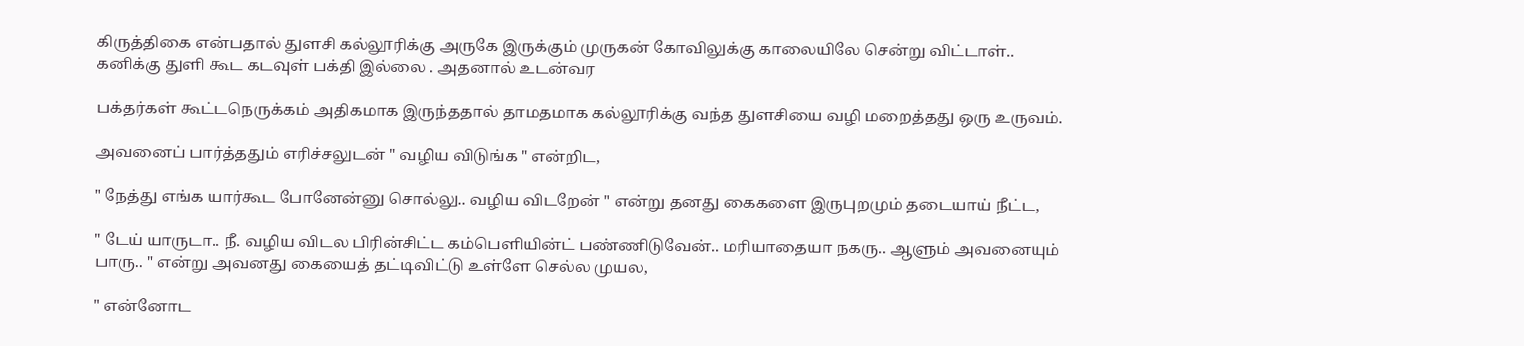கிருத்திகை என்பதால் துளசி கல்லூரிக்கு அருகே இருக்கும் முருகன் கோவிலுக்கு காலையிலே சென்று விட்டாள்..
கனிக்கு துளி கூட கடவுள் பக்தி இல்லை . அதனால் உடன்வர

பக்தர்கள் கூட்டநெருக்கம் அதிகமாக இருந்ததால் தாமதமாக கல்லூரிக்கு வந்த துளசியை வழி மறைத்தது ஒரு உருவம்.

அவனைப் பார்த்ததும் எரிச்சலுடன் " வழிய விடுங்க " என்றிட,

" நேத்து எங்க யார்கூட போனேன்னு சொல்லு.. வழிய விடறேன் " என்று தனது கைகளை இருபுறமும் தடையாய் நீட்ட,

" டேய் யாருடா.. நீ. வழிய விடல பிரின்சிட்ட கம்பெளியின்ட் பண்ணிடுவேன்.. மரியாதையா நகரு.. ஆளும் அவனையும் பாரு.. " என்று அவனது கையைத் தட்டிவிட்டு உள்ளே செல்ல முயல,

" என்னோட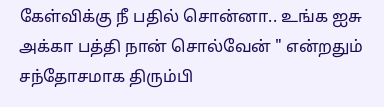கேள்விக்கு நீ பதில் சொன்னா.. உங்க ஐசு அக்கா பத்தி நான் சொல்வேன் " என்றதும் சந்தோசமாக திரும்பி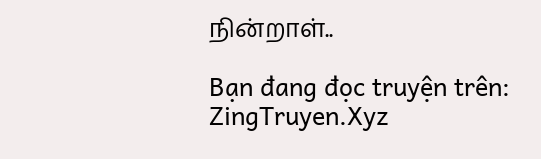நின்றாள்..

Bạn đang đọc truyện trên: ZingTruyen.Xyz